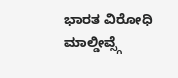ಭಾರತ ವಿರೋಧಿ ಮಾಲ್ಡೀವ್ಸ್ಗೆ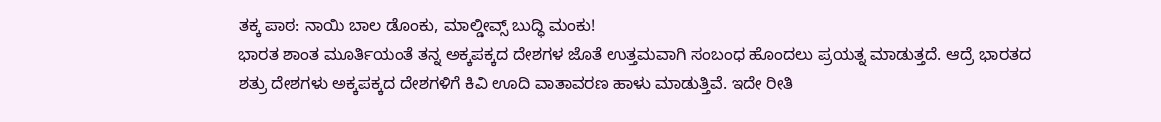ತಕ್ಕ ಪಾಠ: ನಾಯಿ ಬಾಲ ಡೊಂಕು, ಮಾಲ್ಡೀವ್ಸ್ ಬುದ್ಧಿ ಮಂಕು!
ಭಾರತ ಶಾಂತ ಮೂರ್ತಿಯಂತೆ ತನ್ನ ಅಕ್ಕಪಕ್ಕದ ದೇಶಗಳ ಜೊತೆ ಉತ್ತಮವಾಗಿ ಸಂಬಂಧ ಹೊಂದಲು ಪ್ರಯತ್ನ ಮಾಡುತ್ತದೆ. ಆದ್ರೆ ಭಾರತದ ಶತ್ರು ದೇಶಗಳು ಅಕ್ಕಪಕ್ಕದ ದೇಶಗಳಿಗೆ ಕಿವಿ ಊದಿ ವಾತಾವರಣ ಹಾಳು ಮಾಡುತ್ತಿವೆ. ಇದೇ ರೀತಿ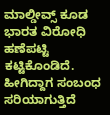ಮಾಲ್ಡೀವ್ಸ್ ಕೂಡ ಭಾರತ ವಿರೋಧಿ ಹಣೆಪಟ್ಟಿ ಕಟ್ಟಿಕೊಂಡಿದೆ. ಹೀಗಿದ್ದಾಗ ಸಂಬಂಧ ಸರಿಯಾಗುತ್ತಿದೆ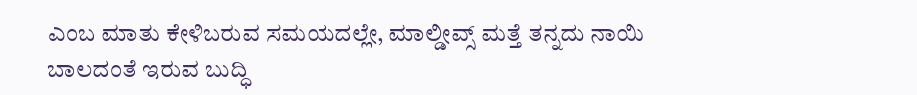ಎಂಬ ಮಾತು ಕೇಳಿಬರುವ ಸಮಯದಲ್ಲೇ, ಮಾಲ್ಡೀವ್ಸ್ ಮತ್ತೆ ತನ್ನದು ನಾಯಿ ಬಾಲದಂತೆ ಇರುವ ಬುದ್ಧಿ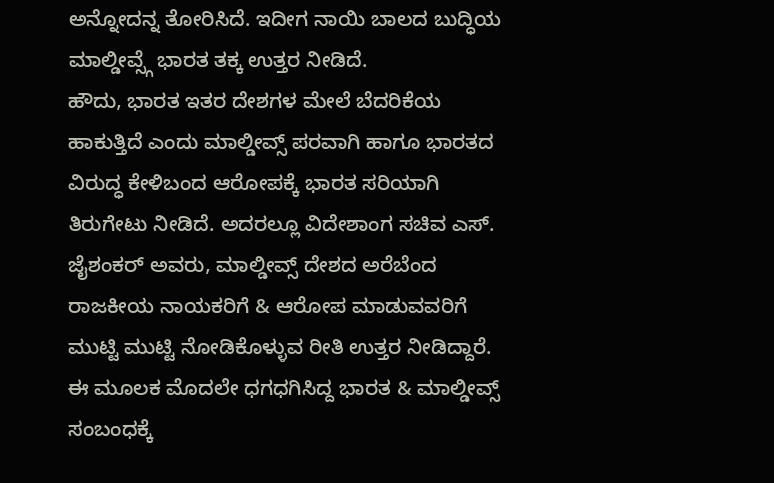ಅನ್ನೋದನ್ನ ತೋರಿಸಿದೆ. ಇದೀಗ ನಾಯಿ ಬಾಲದ ಬುದ್ಧಿಯ ಮಾಲ್ಡೀವ್ಸ್ಗೆ ಭಾರತ ತಕ್ಕ ಉತ್ತರ ನೀಡಿದೆ.
ಹೌದು, ಭಾರತ ಇತರ ದೇಶಗಳ ಮೇಲೆ ಬೆದರಿಕೆಯ ಹಾಕುತ್ತಿದೆ ಎಂದು ಮಾಲ್ಡೀವ್ಸ್ ಪರವಾಗಿ ಹಾಗೂ ಭಾರತದ ವಿರುದ್ಧ ಕೇಳಿಬಂದ ಆರೋಪಕ್ಕೆ ಭಾರತ ಸರಿಯಾಗಿ ತಿರುಗೇಟು ನೀಡಿದೆ. ಅದರಲ್ಲೂ ವಿದೇಶಾಂಗ ಸಚಿವ ಎಸ್. ಜೈಶಂಕರ್ ಅವರು, ಮಾಲ್ಡೀವ್ಸ್ ದೇಶದ ಅರೆಬೆಂದ ರಾಜಕೀಯ ನಾಯಕರಿಗೆ & ಆರೋಪ ಮಾಡುವವರಿಗೆ ಮುಟ್ಟಿ ಮುಟ್ಟಿ ನೋಡಿಕೊಳ್ಳುವ ರೀತಿ ಉತ್ತರ ನೀಡಿದ್ದಾರೆ. ಈ ಮೂಲಕ ಮೊದಲೇ ಧಗಧಗಿಸಿದ್ದ ಭಾರತ & ಮಾಲ್ಡೀವ್ಸ್ ಸಂಬಂಧಕ್ಕೆ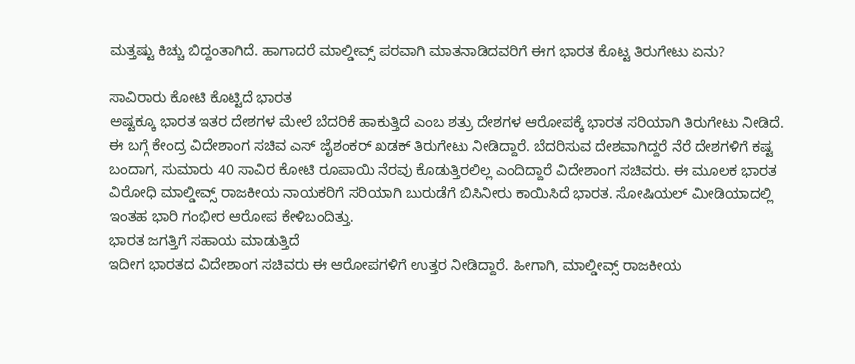ಮತ್ತಷ್ಟು ಕಿಚ್ಚು ಬಿದ್ದಂತಾಗಿದೆ. ಹಾಗಾದರೆ ಮಾಲ್ಡೀವ್ಸ್ ಪರವಾಗಿ ಮಾತನಾಡಿದವರಿಗೆ ಈಗ ಭಾರತ ಕೊಟ್ಟ ತಿರುಗೇಟು ಏನು?

ಸಾವಿರಾರು ಕೋಟಿ ಕೊಟ್ಟಿದೆ ಭಾರತ
ಅಷ್ಟಕ್ಕೂ ಭಾರತ ಇತರ ದೇಶಗಳ ಮೇಲೆ ಬೆದರಿಕೆ ಹಾಕುತ್ತಿದೆ ಎಂಬ ಶತ್ರು ದೇಶಗಳ ಆರೋಪಕ್ಕೆ ಭಾರತ ಸರಿಯಾಗಿ ತಿರುಗೇಟು ನೀಡಿದೆ. ಈ ಬಗ್ಗೆ ಕೇಂದ್ರ ವಿದೇಶಾಂಗ ಸಚಿವ ಎಸ್ ಜೈಶಂಕರ್ ಖಡಕ್ ತಿರುಗೇಟು ನೀಡಿದ್ದಾರೆ. ಬೆದರಿಸುವ ದೇಶವಾಗಿದ್ದರೆ ನೆರೆ ದೇಶಗಳಿಗೆ ಕಷ್ಟ ಬಂದಾಗ, ಸುಮಾರು 40 ಸಾವಿರ ಕೋಟಿ ರೂಪಾಯಿ ನೆರವು ಕೊಡುತ್ತಿರಲಿಲ್ಲ ಎಂದಿದ್ದಾರೆ ವಿದೇಶಾಂಗ ಸಚಿವರು. ಈ ಮೂಲಕ ಭಾರತ ವಿರೋಧಿ ಮಾಲ್ಡೀವ್ಸ್ ರಾಜಕೀಯ ನಾಯಕರಿಗೆ ಸರಿಯಾಗಿ ಬುರುಡೆಗೆ ಬಿಸಿನೀರು ಕಾಯಿಸಿದೆ ಭಾರತ. ಸೋಷಿಯಲ್ ಮೀಡಿಯಾದಲ್ಲಿ ಇಂತಹ ಭಾರಿ ಗಂಭೀರ ಆರೋಪ ಕೇಳಿಬಂದಿತ್ತು.
ಭಾರತ ಜಗತ್ತಿಗೆ ಸಹಾಯ ಮಾಡುತ್ತಿದೆ
ಇದೀಗ ಭಾರತದ ವಿದೇಶಾಂಗ ಸಚಿವರು ಈ ಆರೋಪಗಳಿಗೆ ಉತ್ತರ ನೀಡಿದ್ದಾರೆ. ಹೀಗಾಗಿ, ಮಾಲ್ಡೀವ್ಸ್ ರಾಜಕೀಯ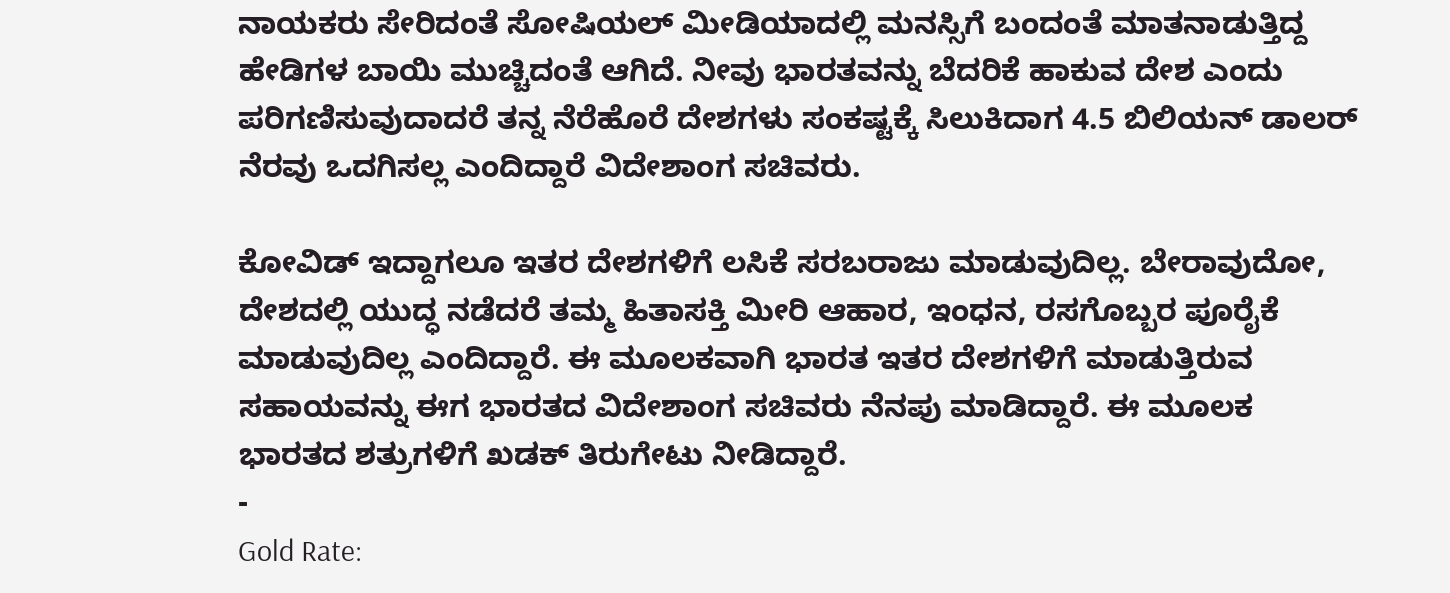ನಾಯಕರು ಸೇರಿದಂತೆ ಸೋಷಿಯಲ್ ಮೀಡಿಯಾದಲ್ಲಿ ಮನಸ್ಸಿಗೆ ಬಂದಂತೆ ಮಾತನಾಡುತ್ತಿದ್ದ ಹೇಡಿಗಳ ಬಾಯಿ ಮುಚ್ಚಿದಂತೆ ಆಗಿದೆ. ನೀವು ಭಾರತವನ್ನು ಬೆದರಿಕೆ ಹಾಕುವ ದೇಶ ಎಂದು ಪರಿಗಣಿಸುವುದಾದರೆ ತನ್ನ ನೆರೆಹೊರೆ ದೇಶಗಳು ಸಂಕಷ್ಟಕ್ಕೆ ಸಿಲುಕಿದಾಗ 4.5 ಬಿಲಿಯನ್ ಡಾಲರ್ ನೆರವು ಒದಗಿಸಲ್ಲ ಎಂದಿದ್ದಾರೆ ವಿದೇಶಾಂಗ ಸಚಿವರು.

ಕೋವಿಡ್ ಇದ್ದಾಗಲೂ ಇತರ ದೇಶಗಳಿಗೆ ಲಸಿಕೆ ಸರಬರಾಜು ಮಾಡುವುದಿಲ್ಲ. ಬೇರಾವುದೋ, ದೇಶದಲ್ಲಿ ಯುದ್ಧ ನಡೆದರೆ ತಮ್ಮ ಹಿತಾಸಕ್ತಿ ಮೀರಿ ಆಹಾರ, ಇಂಧನ, ರಸಗೊಬ್ಬರ ಪೂರೈಕೆ ಮಾಡುವುದಿಲ್ಲ ಎಂದಿದ್ದಾರೆ. ಈ ಮೂಲಕವಾಗಿ ಭಾರತ ಇತರ ದೇಶಗಳಿಗೆ ಮಾಡುತ್ತಿರುವ ಸಹಾಯವನ್ನು ಈಗ ಭಾರತದ ವಿದೇಶಾಂಗ ಸಚಿವರು ನೆನಪು ಮಾಡಿದ್ದಾರೆ. ಈ ಮೂಲಕ ಭಾರತದ ಶತ್ರುಗಳಿಗೆ ಖಡಕ್ ತಿರುಗೇಟು ನೀಡಿದ್ದಾರೆ.
-
Gold Rate: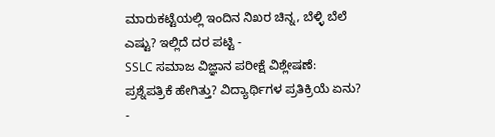ಮಾರುಕಟ್ಟೆಯಲ್ಲಿ ಇಂದಿನ ನಿಖರ ಚಿನ್ನ, ಬೆಳ್ಳಿ ಬೆಲೆ ಎಷ್ಟು? ಇಲ್ಲಿದೆ ದರ ಪಟ್ಟಿ -
SSLC ಸಮಾಜ ವಿಜ್ಞಾನ ಪರೀಕ್ಷೆ ವಿಶ್ಲೇಷಣೆ: ಪ್ರಶ್ನೆಪತ್ರಿಕೆ ಹೇಗಿತ್ತು? ವಿದ್ಯಾರ್ಥಿಗಳ ಪ್ರತಿಕ್ರಿಯೆ ಏನು? -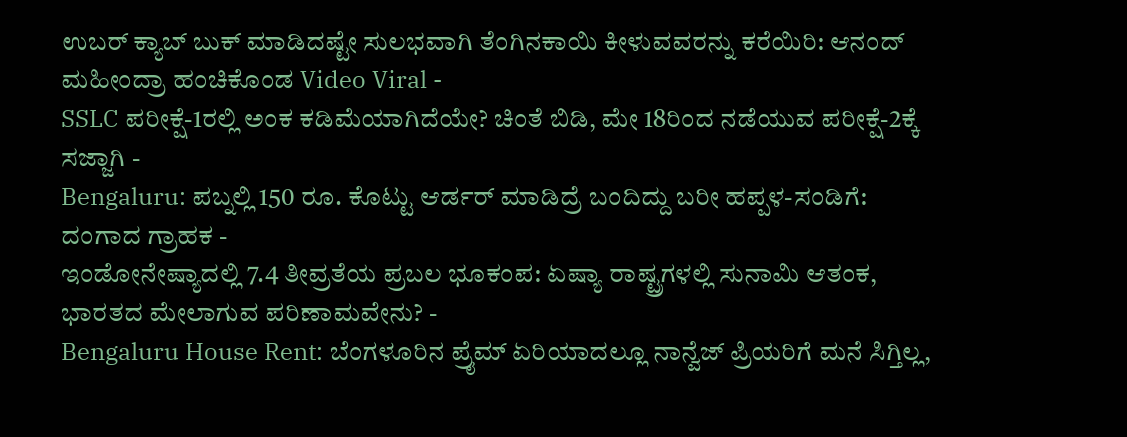ಉಬರ್ ಕ್ಯಾಬ್ ಬುಕ್ ಮಾಡಿದಷ್ಟೇ ಸುಲಭವಾಗಿ ತೆಂಗಿನಕಾಯಿ ಕೀಳುವವರನ್ನು ಕರೆಯಿರಿ: ಆನಂದ್ ಮಹೀಂದ್ರಾ ಹಂಚಿಕೊಂಡ Video Viral -
SSLC ಪರೀಕ್ಷೆ-1ರಲ್ಲಿ ಅಂಕ ಕಡಿಮೆಯಾಗಿದೆಯೇ? ಚಿಂತೆ ಬಿಡಿ, ಮೇ 18ರಿಂದ ನಡೆಯುವ ಪರೀಕ್ಷೆ-2ಕ್ಕೆ ಸಜ್ಜಾಗಿ -
Bengaluru: ಪಬ್ನಲ್ಲಿ 150 ರೂ. ಕೊಟ್ಟು ಆರ್ಡರ್ ಮಾಡಿದ್ರೆ ಬಂದಿದ್ದು ಬರೀ ಹಪ್ಪಳ-ಸಂಡಿಗೆ: ದಂಗಾದ ಗ್ರಾಹಕ -
ಇಂಡೋನೇಷ್ಯಾದಲ್ಲಿ 7.4 ತೀವ್ರತೆಯ ಪ್ರಬಲ ಭೂಕಂಪ: ಏಷ್ಯಾ ರಾಷ್ಟ್ರಗಳಲ್ಲಿ ಸುನಾಮಿ ಆತಂಕ, ಭಾರತದ ಮೇಲಾಗುವ ಪರಿಣಾಮವೇನು? -
Bengaluru House Rent: ಬೆಂಗಳೂರಿನ ಪ್ರೈಮ್ ಏರಿಯಾದಲ್ಲೂ ನಾನ್ವೆಜ್ ಪ್ರಿಯರಿಗೆ ಮನೆ ಸಿಗ್ತಿಲ್ಲ,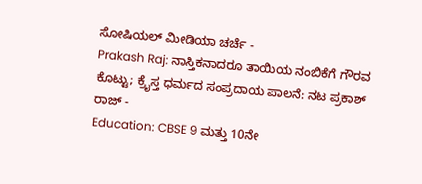ಸೋಷಿಯಲ್ ಮೀಡಿಯಾ ಚರ್ಚೆ -
Prakash Raj: ನಾಸ್ತಿಕನಾದರೂ ತಾಯಿಯ ನಂಬಿಕೆಗೆ ಗೌರವ ಕೊಟ್ಟು; ಕ್ರೈಸ್ತ ಧರ್ಮದ ಸಂಪ್ರದಾಯ ಪಾಲನೆ: ನಟ ಪ್ರಕಾಶ್ ರಾಜ್ -
Education: CBSE 9 ಮತ್ತು 10ನೇ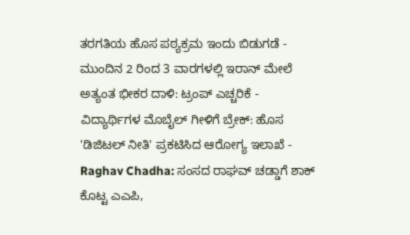ತರಗತಿಯ ಹೊಸ ಪಠ್ಯಕ್ರಮ ಇಂದು ಬಿಡುಗಡೆ -
ಮುಂದಿನ 2 ರಿಂದ 3 ವಾರಗಳಲ್ಲಿ ಇರಾನ್ ಮೇಲೆ ಅತ್ಯಂತ ಭೀಕರ ದಾಳಿ: ಟ್ರಂಪ್ ಎಚ್ಚರಿಕೆ -
ವಿದ್ಯಾರ್ಥಿಗಳ ಮೊಬೈಲ್ ಗೀಳಿಗೆ ಬ್ರೇಕ್: ಹೊಸ 'ಡಿಜಿಟಲ್ ನೀತಿ' ಪ್ರಕಟಿಸಿದ ಆರೋಗ್ಯ ಇಲಾಖೆ -
Raghav Chadha: ಸಂಸದ ರಾಘವ್ ಚಡ್ಡಾಗೆ ಶಾಕ್ ಕೊಟ್ಟ ಎಎಪಿ,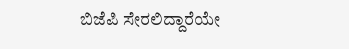ಬಿಜೆಪಿ ಸೇರಲಿದ್ದಾರೆಯೇ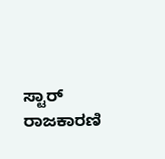ಸ್ಟಾರ್ ರಾಜಕಾರಣಿ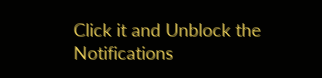Click it and Unblock the Notifications